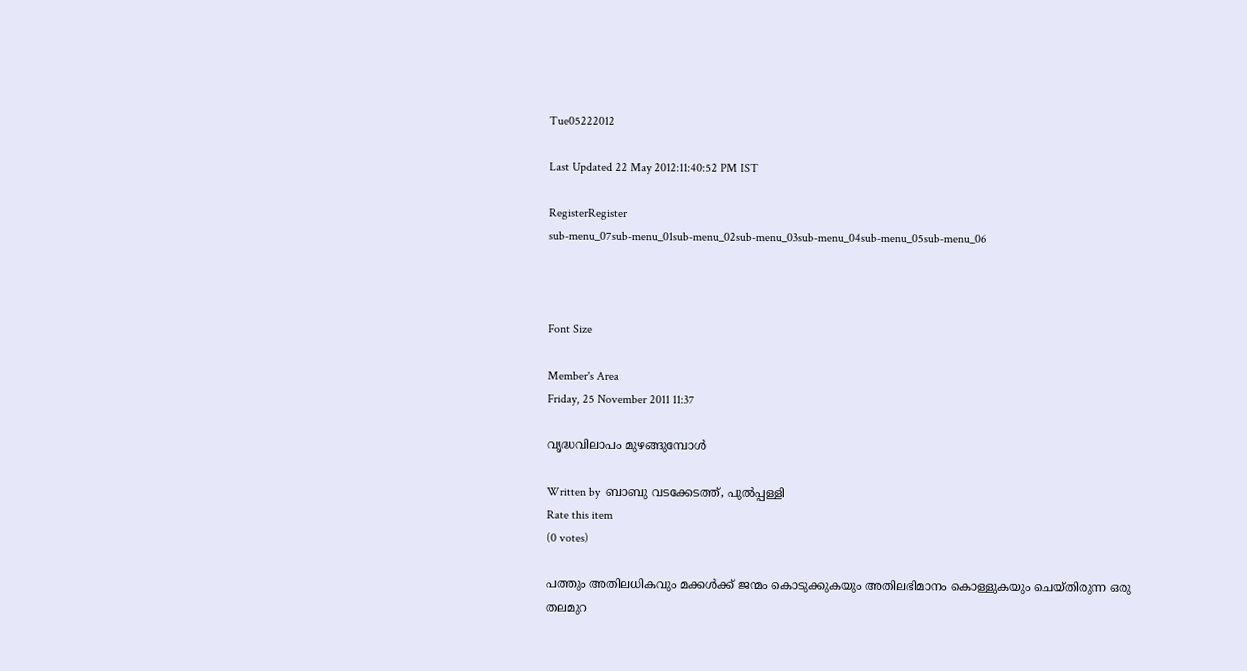Tue05222012

Last Updated 22 May 2012:11:40:52 PM IST

RegisterRegister
sub-menu_07sub-menu_01sub-menu_02sub-menu_03sub-menu_04sub-menu_05sub-menu_06



Font Size

Member's Area
Friday, 25 November 2011 11:37

വൃദ്ധവിലാപം മുഴങ്ങുമ്പോള്‍

Written by  ബാബു വടക്കേടത്ത്‌, പുല്‍പ്പള്ളി
Rate this item
(0 votes)

പത്തും അതിലധികവും മക്കള്‍ക്ക്‌ ജന്മം കൊടുക്കുകയും അതിലഭിമാനം കൊള്ളുകയും ചെയ്‌തിരുന്ന ഒരു തലമുറ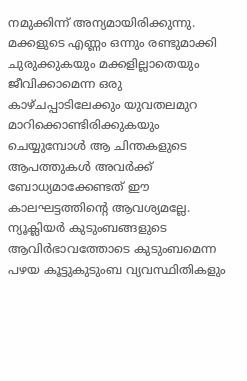നമുക്കിന്ന്‌ അന്യമായിരിക്കുന്നു.
മക്കളുടെ എണ്ണം ഒന്നും രണ്ടുമാക്കി ചുരുക്കുകയും മക്കളില്ലാതെയും ജീവിക്കാമെന്ന ഒരു കാഴ്‌ചപ്പാടിലേക്കും യുവതലമുറ മാറിക്കൊണ്ടിരിക്കുകയും ചെയ്യുമ്പോള്‍ ആ ചിന്തകളുടെ ആപത്തുകള്‍ അവര്‍ക്ക്‌ ബോധ്യമാക്കേണ്ടത്‌ ഈ കാലഘട്ടത്തിന്റെ ആവശ്യമല്ലേ. ന്യൂക്ലിയര്‍ കുടുംബങ്ങളുടെ ആവിര്‍ഭാവത്തോടെ കുടുംബമെന്ന പഴയ കൂട്ടുകുടുംബ വ്യവസ്ഥിതികളും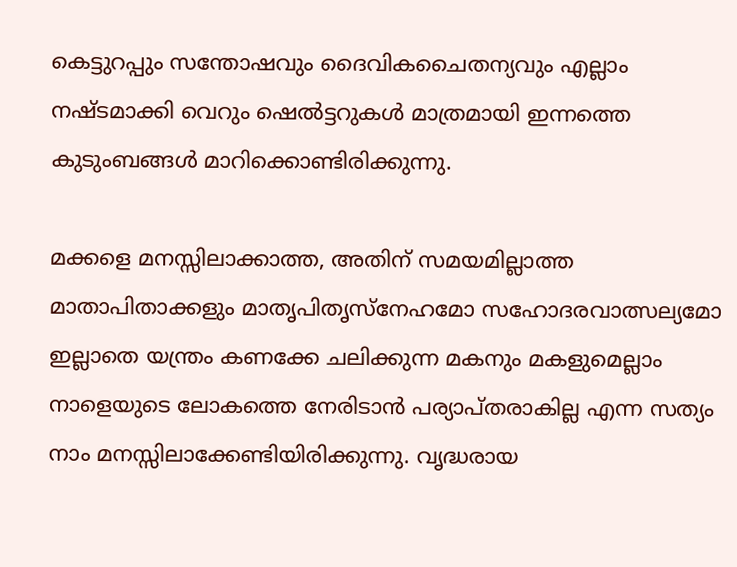കെട്ടുറപ്പും സന്തോഷവും ദൈവികചൈതന്യവും എല്ലാം നഷ്‌ടമാക്കി വെറും ഷെല്‍ട്ടറുകള്‍ മാത്രമായി ഇന്നത്തെ കുടുംബങ്ങള്‍ മാറിക്കൊണ്ടിരിക്കുന്നു.

മക്കളെ മനസ്സിലാക്കാത്ത, അതിന്‌ സമയമില്ലാത്ത മാതാപിതാക്കളും മാതൃപിതൃസ്‌നേഹമോ സഹോദരവാത്സല്യമോ ഇല്ലാതെ യന്ത്രം കണക്കേ ചലിക്കുന്ന മകനും മകളുമെല്ലാം നാളെയുടെ ലോകത്തെ നേരിടാന്‍ പര്യാപ്‌തരാകില്ല എന്ന സത്യം നാം മനസ്സിലാക്കേണ്ടിയിരിക്കുന്നു. വൃദ്ധരായ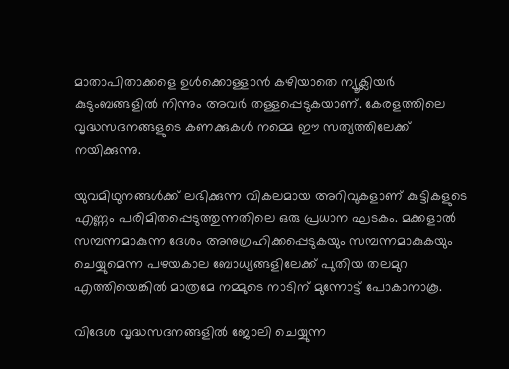മാതാപിതാക്കളെ ഉള്‍ക്കൊള്ളാന്‍ കഴിയാതെ ന്യൂക്ലിയര്‍ കുടുംബങ്ങളില്‍ നിന്നും അവര്‍ തള്ളപ്പെടുകയാണ്‌. കേരളത്തിലെ വൃദ്ധസദനങ്ങളുടെ കണക്കുകള്‍ നമ്മെ ഈ സത്യത്തിലേക്ക്‌ നയിക്കുന്നു.

യുവമിഥുനങ്ങള്‍ക്ക്‌ ലഭിക്കുന്ന വികലമായ അറിവുകളാണ്‌ കുട്ടികളുടെ എണ്ണം പരിമിതപ്പെടുത്തുന്നതിലെ ഒരു പ്രധാന ഘടകം. മക്കളാല്‍ സമ്പന്നമാകുന്ന ദേശം അനുഗ്രഹിക്കപ്പെടുകയും സമ്പന്നമാകുകയും ചെയ്യുമെന്ന പഴയകാല ബോധ്യങ്ങളിലേക്ക്‌ പുതിയ തലമുറ എത്തിയെങ്കില്‍ മാത്രമേ നമ്മുടെ നാടിന്‌ മുന്നോട്ട്‌ പോകാനാകൂ.

വിദേശ വൃദ്ധസദനങ്ങളില്‍ ജോലി ചെയ്യുന്ന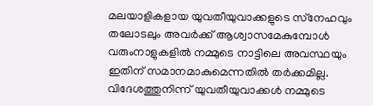മലയാളികളായ യുവതീയുവാക്കളുടെ സ്‌നേഹവും തലോടലും അവര്‍ക്ക്‌ ആശ്വാസമേകുമ്പോള്‍ വരുംനാളുകളില്‍ നമ്മുടെ നാട്ടിലെ അവസ്ഥയും ഇതിന്‌ സമാനമാകുമെന്നതില്‍ തര്‍ക്കമില്ല. വിദേശത്തുനിന്ന്‌ യുവതീയുവാക്കള്‍ നമ്മുടെ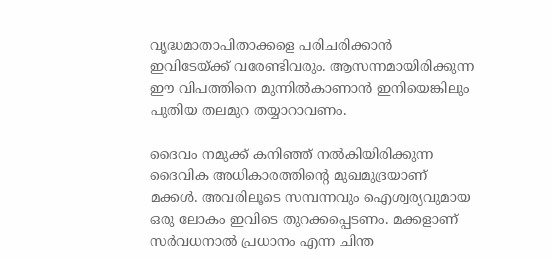വൃദ്ധമാതാപിതാക്കളെ പരിചരിക്കാന്‍ ഇവിടേയ്‌ക്ക്‌ വരേണ്ടിവരും. ആസന്നമായിരിക്കുന്ന ഈ വിപത്തിനെ മുന്നില്‍കാണാന്‍ ഇനിയെങ്കിലും പുതിയ തലമുറ തയ്യാറാവണം.

ദൈവം നമുക്ക്‌ കനിഞ്ഞ്‌ നല്‍കിയിരിക്കുന്ന ദൈവിക അധികാരത്തിന്റെ മുഖമുദ്രയാണ്‌ മക്കള്‍. അവരിലൂടെ സമ്പന്നവും ഐശ്വര്യവുമായ ഒരു ലോകം ഇവിടെ തുറക്കപ്പെടണം. മക്കളാണ്‌ സര്‍വധനാല്‍ പ്രധാനം എന്ന ചിന്ത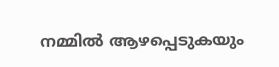നമ്മില്‍ ആഴപ്പെടുകയും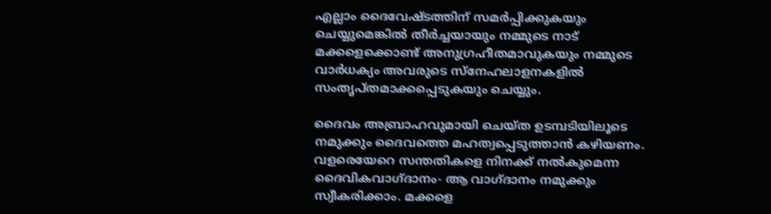എല്ലാം ദൈവേഷ്ടത്തിന്‌ സമര്‍പ്പിക്കുകയും ചെയ്യുമെങ്കില്‍ തീര്‍ച്ചയായും നമ്മുടെ നാട്‌ മക്കളെക്കൊണ്ട്‌ അനുഗ്രഹീതമാവുകയും നമ്മുടെ വാര്‍ധക്യം അവരുടെ സ്‌നേഹലാളനകളില്‍ സംതൃപ്‌തമാക്കപ്പെടുകയും ചെയ്യും.

ദൈവം അബ്രാഹവുമായി ചെയ്‌ത ഉടമ്പടിയിലൂടെ നമുക്കും ദൈവത്തെ മഹത്വപ്പെടുത്താന്‍ കഴിയണം. വളരെയേറെ സന്തതികളെ നിനക്ക്‌ നല്‍കുമെന്ന ദൈവികവാഗ്‌ദാനം- ആ വാഗ്‌ദാനം നമുക്കും സ്വീകരിക്കാം. മക്കളെ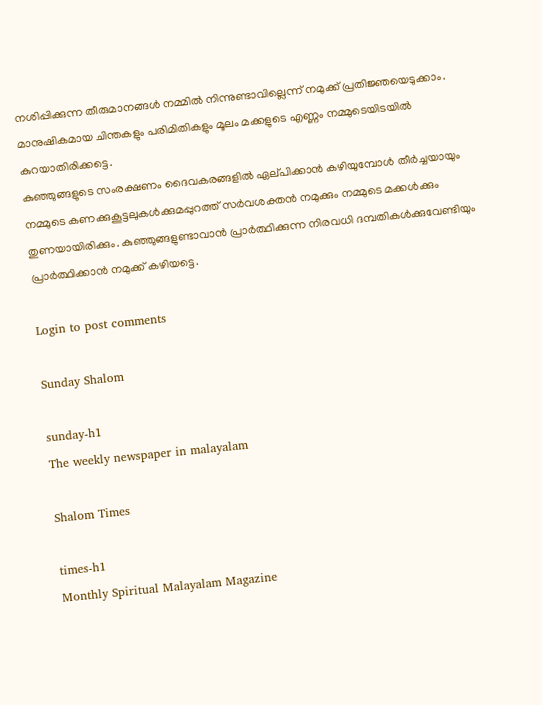നശിപ്പിക്കുന്ന തീരുമാനങ്ങള്‍ നമ്മില്‍ നിന്നുണ്ടാവില്ലെന്ന്‌ നമുക്ക്‌ പ്രതിജ്ഞയെടുക്കാം. മാനുഷികമായ ചിന്തകളും പരിമിതികളും മൂലം മക്കളുടെ എണ്ണം നമ്മുടെയിടയില്‍ കുറയാതിരിക്കട്ടെ.
കുഞ്ഞുങ്ങളുടെ സംരക്ഷണം ദൈവകരങ്ങളില്‍ ഏല്‌പിക്കാന്‍ കഴിയുമ്പോള്‍ തീര്‍ച്ചയായും നമ്മുടെ കണക്കുകൂട്ടലുകള്‍ക്കുമപ്പുറത്ത്‌ സര്‍വശക്തന്‍ നമുക്കും നമ്മുടെ മക്കള്‍ക്കും തുണയായിരിക്കും. കുഞ്ഞുങ്ങളുണ്ടാവാന്‍ പ്രാര്‍ത്ഥിക്കുന്ന നിരവധി ദമ്പതികള്‍ക്കുവേണ്ടിയും പ്രാര്‍ത്ഥിക്കാന്‍ നമുക്ക്‌ കഴിയട്ടെ.

Login to post comments

Sunday Shalom

sunday-h1
The weekly newspaper in malayalam

Shalom Times

times-h1
Monthly Spiritual Malayalam Magazine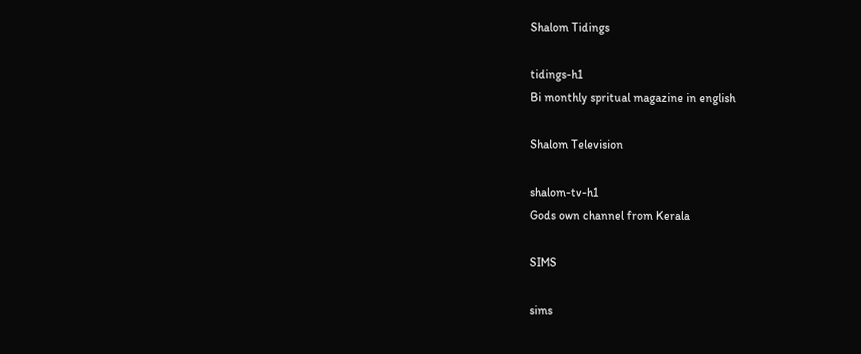Shalom Tidings

tidings-h1
Bi monthly spritual magazine in english

Shalom Television

shalom-tv-h1
Gods own channel from Kerala

SIMS

sims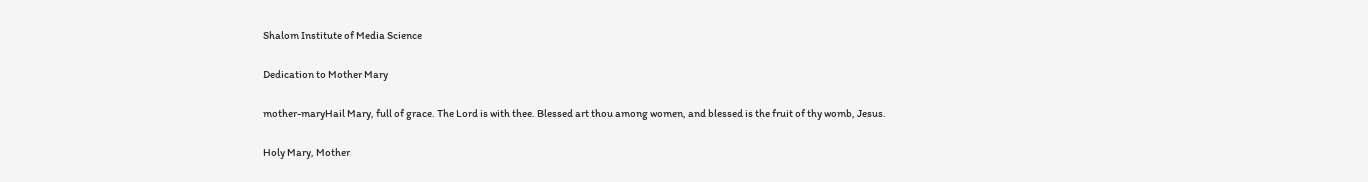Shalom Institute of Media Science

Dedication to Mother Mary

mother-maryHail Mary, full of grace. The Lord is with thee. Blessed art thou among women, and blessed is the fruit of thy womb, Jesus.

Holy Mary, Mother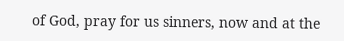of God, pray for us sinners, now and at the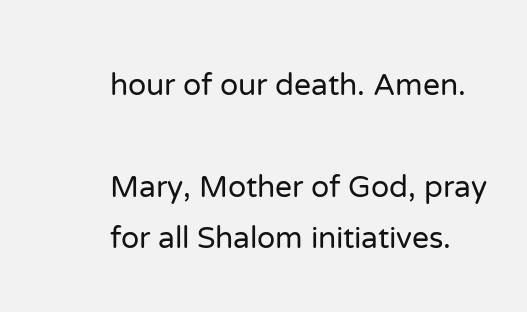hour of our death. Amen.

Mary, Mother of God, pray for all Shalom initiatives.